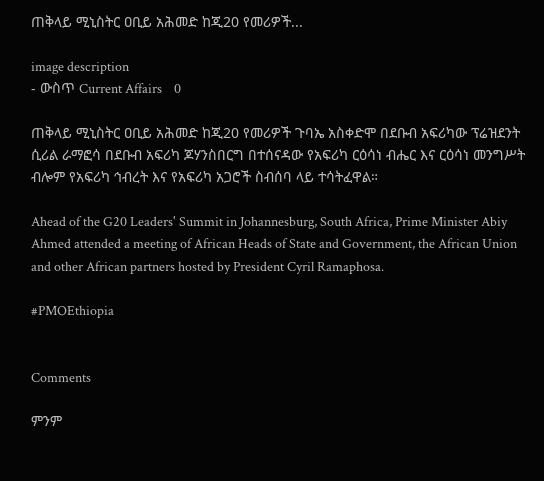ጠቅላይ ሚኒስትር ዐቢይ አሕመድ ከጂ20 የመሪዎች...

image description
- ውስጥ Current Affairs    0

ጠቅላይ ሚኒስትር ዐቢይ አሕመድ ከጂ20 የመሪዎች ጉባኤ አስቀድሞ በደቡብ አፍሪካው ፕሬዝደንት ሲሪል ራማፎሳ በደቡብ አፍሪካ ጆሃንስበርግ በተሰናዳው የአፍሪካ ርዕሳነ ብሔር እና ርዕሳነ መንግሥት ብሎም የአፍሪካ ኅብረት እና የአፍሪካ አጋሮች ስብሰባ ላይ ተሳትፈዋል።

Ahead of the G20 Leaders' Summit in Johannesburg, South Africa, Prime Minister Abiy Ahmed attended a meeting of African Heads of State and Government, the African Union and other African partners hosted by President Cyril Ramaphosa.

#PMOEthiopia


Comments

ምንም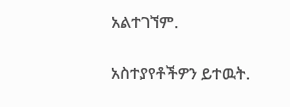አልተገኘም.

አስተያየቶችዎን ይተዉት.